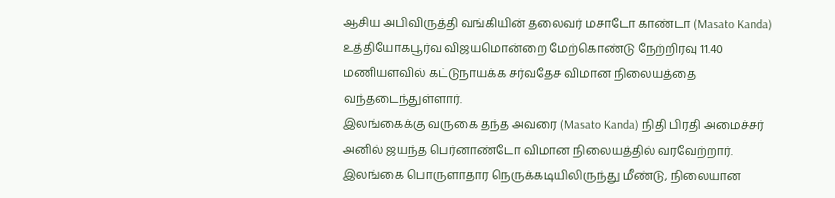ஆசிய அபிவிருத்தி வங்கியின் தலைவர் மசாடோ காண்டா (Masato Kanda) உத்தியோகபூர்வ விஜயமொன்றை மேற்கொண்டு நேற்றிரவு 11.40 மணியளவில் கட்டுநாயக்க சர்வதேச விமான நிலையத்தை வந்தடைந்துள்ளார்.
இலங்கைக்கு வருகை தந்த அவரை (Masato Kanda) நிதி பிரதி அமைச்சர் அனில் ஜயந்த பெர்னாண்டோ விமான நிலையத்தில் வரவேற்றார்.
இலங்கை பொருளாதார நெருக்கடியிலிருந்து மீண்டு, நிலையான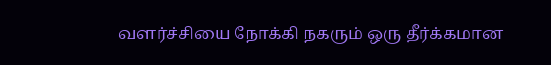வளர்ச்சியை நோக்கி நகரும் ஒரு தீர்க்கமான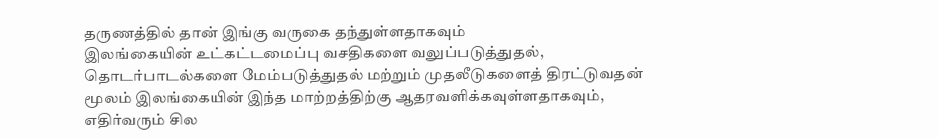தருணத்தில் தான் இங்கு வருகை தந்துள்ளதாகவும்
இலங்கையின் உட்கட்டமைப்பு வசதிகளை வலுப்படுத்துதல், தொடர்பாடல்களை மேம்படுத்துதல் மற்றும் முதலீடுகளைத் திரட்டுவதன் மூலம் இலங்கையின் இந்த மாற்றத்திற்கு ஆதரவளிக்கவுள்ளதாகவும், எதிர்வரும் சில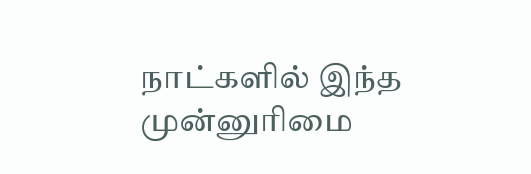நாட்களில் இந்த முன்னுரிமை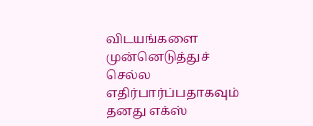விடயங்களை முன்னெடுத்துச் செல்ல எதிர்பார்ப்பதாகவும் தனது எக்ஸ்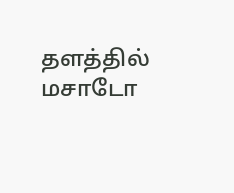தளத்தில் மசாடோ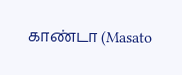காண்டா (Masato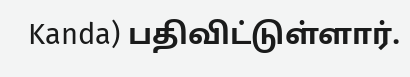Kanda) பதிவிட்டுள்ளார்.